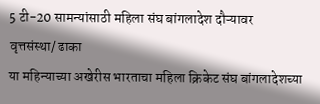5 टी-20 सामन्यांसाठी महिला संघ बांगलादेश दौऱ्यावर
वृत्तसंस्था/ ढाका
या महिन्याच्या अखेरीस भारताचा महिला क्रिकेट संघ बांगलादेशच्या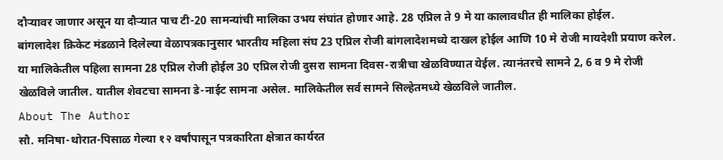दौऱ्यावर जाणार असून या दौऱ्यात पाच टी-20 सामन्यांची मालिका उभय संघांत होणार आहे. 28 एप्रिल ते 9 मे या कालावधीत ही मालिका होईल.
बांगलादेश क्रिकेट मंडळाने दिलेल्या वेळापत्रकानुसार भारतीय महिला संघ 23 एप्रिल रोजी बांगलादेशमध्ये दाखल होईल आणि 10 मे रोजी मायदेशी प्रयाण करेल. या मालिकेतील पहिला सामना 28 एप्रिल रोजी होईल 30 एप्रिल रोजी दुसरा सामना दिवस-रात्रीचा खेळविण्यात येईल. त्यानंतरचे सामने 2, 6 व 9 मे रोजी खेळविले जातील. यातील शेवटचा सामना डे-नाईट सामना असेल. मालिकेतील सर्व सामने सिल्हेतमध्ये खेळविले जातील.
About The Author
सौ. मनिषा-थोरात-पिसाळ गेल्या १२ वर्षांपासून पत्रकारिता क्षेत्रात कार्यरत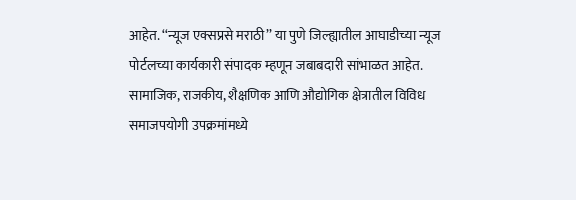आहेत. ‘‘न्यूज एक्सप्रसे मराठी’’ या पुणे जिल्ह्यातील आघाडीच्या न्यूज पोर्टलच्या कार्यकारी संपादक म्हणून जबाबदारी सांभाळत आहेत. सामाजिक, राजकीय, शैक्षणिक आणि औद्योगिक क्षेत्रातील विविध समाजपयोगी उपक्रमांमध्ये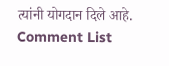त्यांनी योगदान दिले आहे.
Comment List